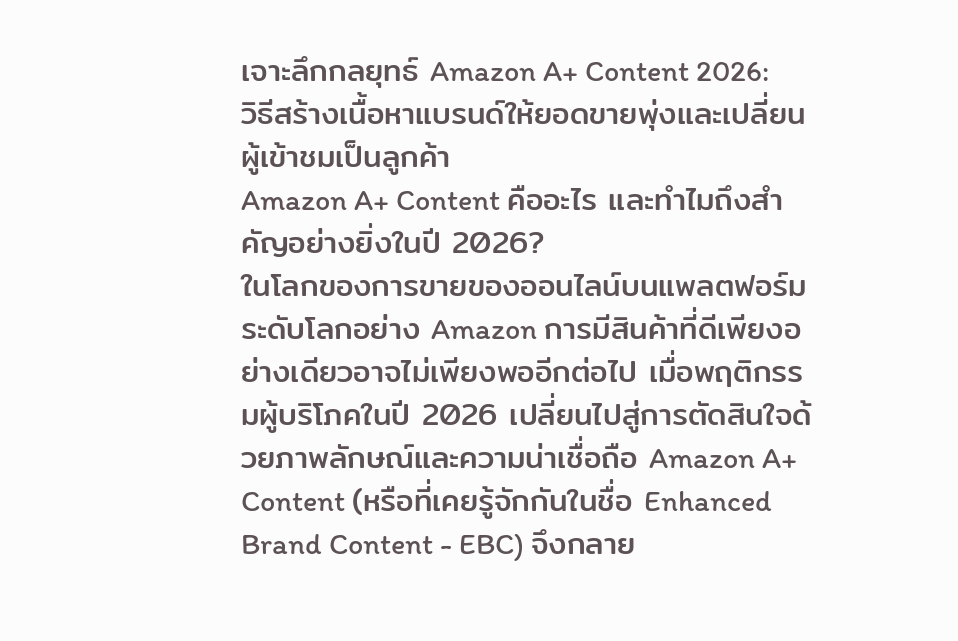เจาะลึกกลยุทธ์ Amazon A+ Content 2026: วิธีสร้างเนื้อหาแบรนด์ให้ยอดขายพุ่งและเปลี่ยนผู้เข้าชมเป็นลูกค้า
Amazon A+ Content คืออะไร และทำไมถึงสำคัญอย่างยิ่งในปี 2026?
ในโลกของการขายของออนไลน์บนแพลตฟอร์มระดับโลกอย่าง Amazon การมีสินค้าที่ดีเพียงอย่างเดียวอาจไม่เพียงพออีกต่อไป เมื่อพฤติกรรมผู้บริโภคในปี 2026 เปลี่ยนไปสู่การตัดสินใจด้วยภาพลักษณ์และความน่าเชื่อถือ Amazon A+ Content (หรือที่เคยรู้จักกันในชื่อ Enhanced Brand Content - EBC) จึงกลาย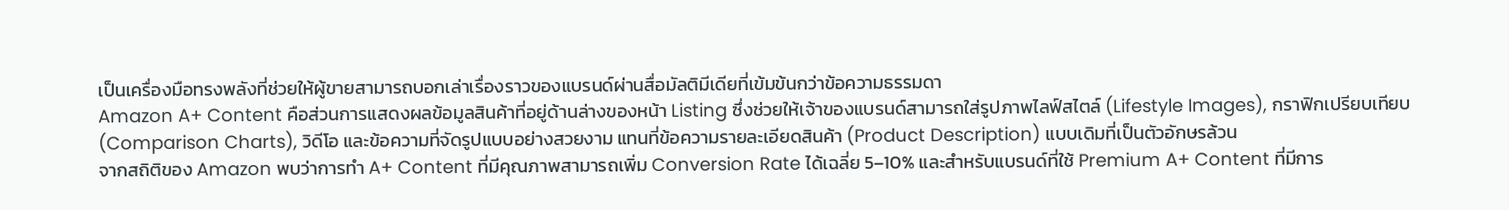เป็นเครื่องมือทรงพลังที่ช่วยให้ผู้ขายสามารถบอกเล่าเรื่องราวของแบรนด์ผ่านสื่อมัลติมีเดียที่เข้มข้นกว่าข้อความธรรมดา
Amazon A+ Content คือส่วนการแสดงผลข้อมูลสินค้าที่อยู่ด้านล่างของหน้า Listing ซึ่งช่วยให้เจ้าของแบรนด์สามารถใส่รูปภาพไลฟ์สไตล์ (Lifestyle Images), กราฟิกเปรียบเทียบ (Comparison Charts), วิดีโอ และข้อความที่จัดรูปแบบอย่างสวยงาม แทนที่ข้อความรายละเอียดสินค้า (Product Description) แบบเดิมที่เป็นตัวอักษรล้วน
จากสถิติของ Amazon พบว่าการทำ A+ Content ที่มีคุณภาพสามารถเพิ่ม Conversion Rate ได้เฉลี่ย 5–10% และสำหรับแบรนด์ที่ใช้ Premium A+ Content ที่มีการ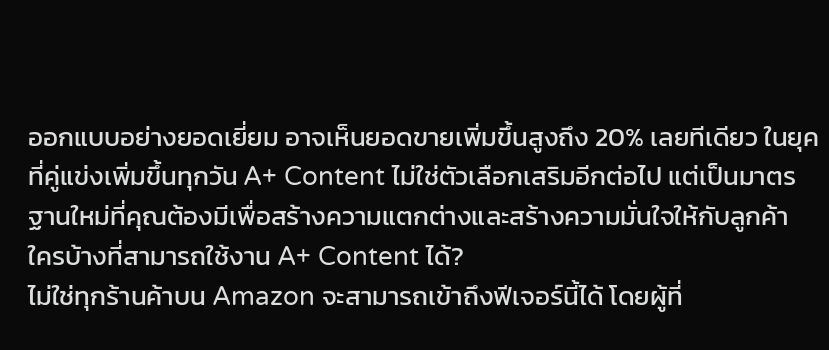ออกแบบอย่างยอดเยี่ยม อาจเห็นยอดขายเพิ่มขึ้นสูงถึง 20% เลยทีเดียว ในยุคที่คู่แข่งเพิ่มขึ้นทุกวัน A+ Content ไม่ใช่ตัวเลือกเสริมอีกต่อไป แต่เป็นมาตรฐานใหม่ที่คุณต้องมีเพื่อสร้างความแตกต่างและสร้างความมั่นใจให้กับลูกค้า
ใครบ้างที่สามารถใช้งาน A+ Content ได้?
ไม่ใช่ทุกร้านค้าบน Amazon จะสามารถเข้าถึงฟีเจอร์นี้ได้ โดยผู้ที่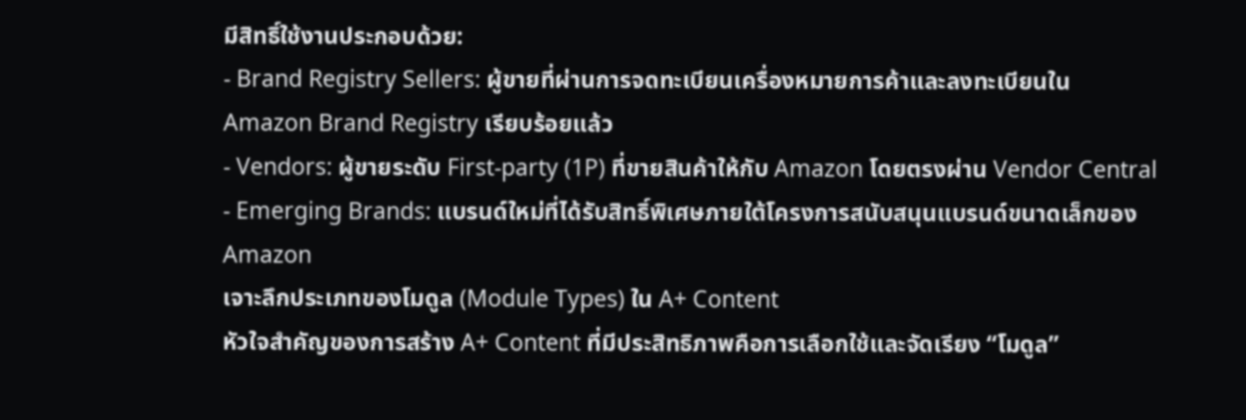มีสิทธิ์ใช้งานประกอบด้วย:
- Brand Registry Sellers: ผู้ขายที่ผ่านการจดทะเบียนเครื่องหมายการค้าและลงทะเบียนใน Amazon Brand Registry เรียบร้อยแล้ว
- Vendors: ผู้ขายระดับ First-party (1P) ที่ขายสินค้าให้กับ Amazon โดยตรงผ่าน Vendor Central
- Emerging Brands: แบรนด์ใหม่ที่ได้รับสิทธิ์พิเศษภายใต้โครงการสนับสนุนแบรนด์ขนาดเล็กของ Amazon
เจาะลึกประเภทของโมดูล (Module Types) ใน A+ Content
หัวใจสำคัญของการสร้าง A+ Content ที่มีประสิทธิภาพคือการเลือกใช้และจัดเรียง “โมดูล”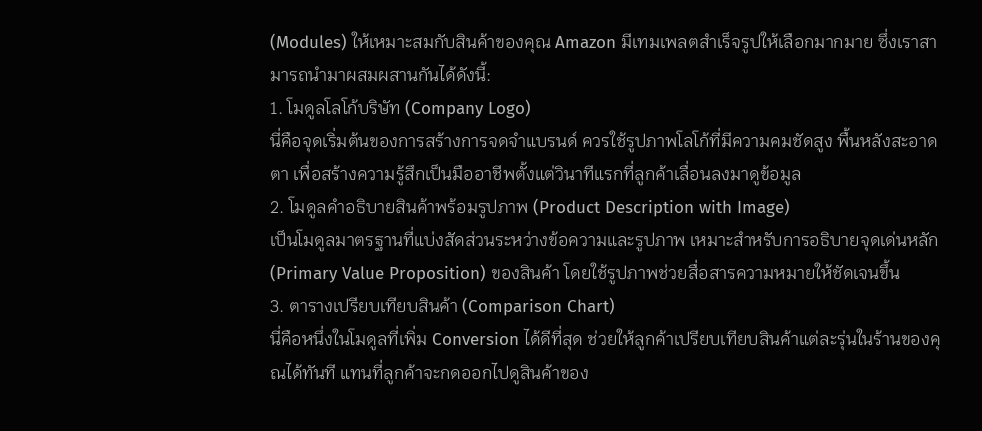(Modules) ให้เหมาะสมกับสินค้าของคุณ Amazon มีเทมเพลตสำเร็จรูปให้เลือกมากมาย ซึ่งเราสามารถนำมาผสมผสานกันได้ดังนี้:
1. โมดูลโลโก้บริษัท (Company Logo)
นี่คือจุดเริ่มต้นของการสร้างการจดจำแบรนด์ ควรใช้รูปภาพโลโก้ที่มีความคมชัดสูง พื้นหลังสะอาดตา เพื่อสร้างความรู้สึกเป็นมืออาชีพตั้งแต่วินาทีแรกที่ลูกค้าเลื่อนลงมาดูข้อมูล
2. โมดูลคำอธิบายสินค้าพร้อมรูปภาพ (Product Description with Image)
เป็นโมดูลมาตรฐานที่แบ่งสัดส่วนระหว่างข้อความและรูปภาพ เหมาะสำหรับการอธิบายจุดเด่นหลัก (Primary Value Proposition) ของสินค้า โดยใช้รูปภาพช่วยสื่อสารความหมายให้ชัดเจนขึ้น
3. ตารางเปรียบเทียบสินค้า (Comparison Chart)
นี่คือหนึ่งในโมดูลที่เพิ่ม Conversion ได้ดีที่สุด ช่วยให้ลูกค้าเปรียบเทียบสินค้าแต่ละรุ่นในร้านของคุณได้ทันที แทนที่ลูกค้าจะกดออกไปดูสินค้าของ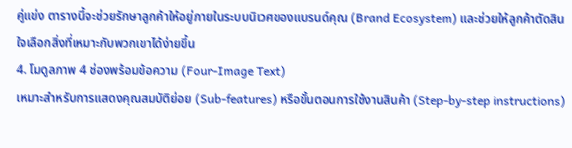คู่แข่ง ตารางนี้จะช่วยรักษาลูกค้าให้อยู่ภายในระบบนิเวศของแบรนด์คุณ (Brand Ecosystem) และช่วยให้ลูกค้าตัดสินใจเลือกสิ่งที่เหมาะกับพวกเขาได้ง่ายขึ้น
4. โมดูลภาพ 4 ช่องพร้อมข้อความ (Four-Image Text)
เหมาะสำหรับการแสดงคุณสมบัติย่อย (Sub-features) หรือขั้นตอนการใช้งานสินค้า (Step-by-step instructions)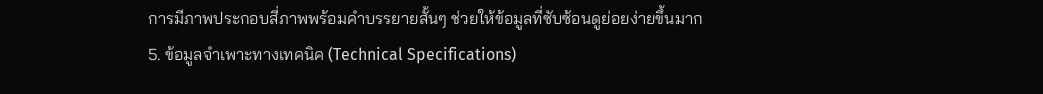การมีภาพประกอบสี่ภาพพร้อมคำบรรยายสั้นๆ ช่วยให้ข้อมูลที่ซับซ้อนดูย่อยง่ายขึ้นมาก
5. ข้อมูลจำเพาะทางเทคนิค (Technical Specifications)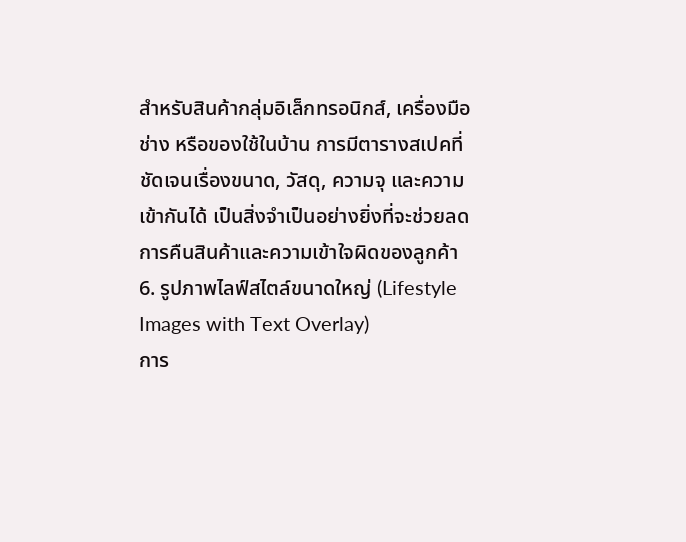สำหรับสินค้ากลุ่มอิเล็กทรอนิกส์, เครื่องมือช่าง หรือของใช้ในบ้าน การมีตารางสเปคที่ชัดเจนเรื่องขนาด, วัสดุ, ความจุ และความเข้ากันได้ เป็นสิ่งจำเป็นอย่างยิ่งที่จะช่วยลดการคืนสินค้าและความเข้าใจผิดของลูกค้า
6. รูปภาพไลฟ์สไตล์ขนาดใหญ่ (Lifestyle Images with Text Overlay)
การ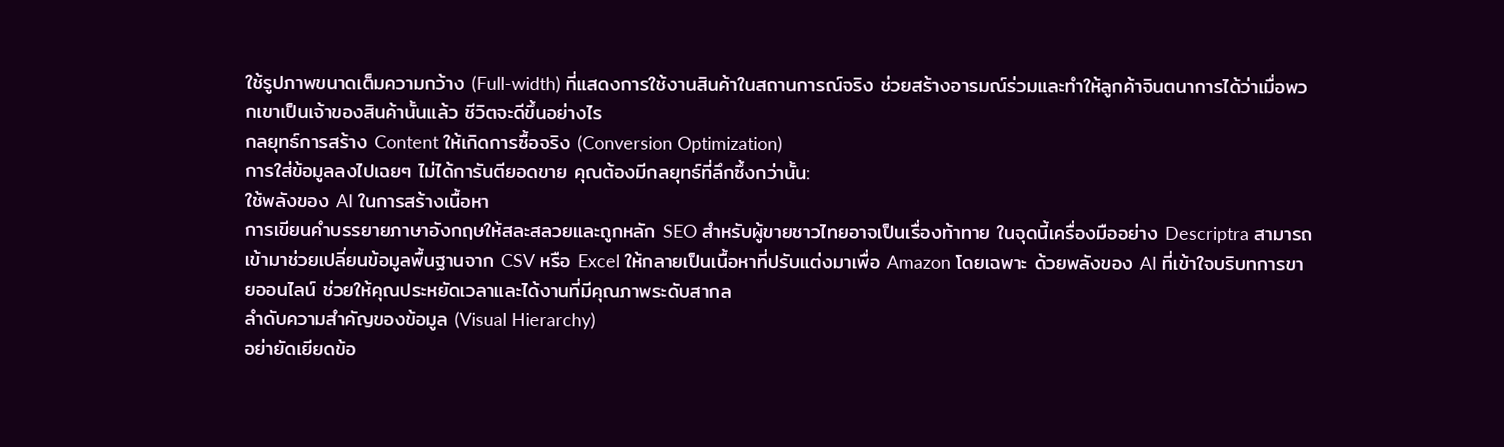ใช้รูปภาพขนาดเต็มความกว้าง (Full-width) ที่แสดงการใช้งานสินค้าในสถานการณ์จริง ช่วยสร้างอารมณ์ร่วมและทำให้ลูกค้าจินตนาการได้ว่าเมื่อพวกเขาเป็นเจ้าของสินค้านั้นแล้ว ชีวิตจะดีขึ้นอย่างไร
กลยุทธ์การสร้าง Content ให้เกิดการซื้อจริง (Conversion Optimization)
การใส่ข้อมูลลงไปเฉยๆ ไม่ได้การันตียอดขาย คุณต้องมีกลยุทธ์ที่ลึกซึ้งกว่านั้น:
ใช้พลังของ AI ในการสร้างเนื้อหา
การเขียนคำบรรยายภาษาอังกฤษให้สละสลวยและถูกหลัก SEO สำหรับผู้ขายชาวไทยอาจเป็นเรื่องท้าทาย ในจุดนี้เครื่องมืออย่าง Descriptra สามารถเข้ามาช่วยเปลี่ยนข้อมูลพื้นฐานจาก CSV หรือ Excel ให้กลายเป็นเนื้อหาที่ปรับแต่งมาเพื่อ Amazon โดยเฉพาะ ด้วยพลังของ AI ที่เข้าใจบริบทการขายออนไลน์ ช่วยให้คุณประหยัดเวลาและได้งานที่มีคุณภาพระดับสากล
ลำดับความสำคัญของข้อมูล (Visual Hierarchy)
อย่ายัดเยียดข้อ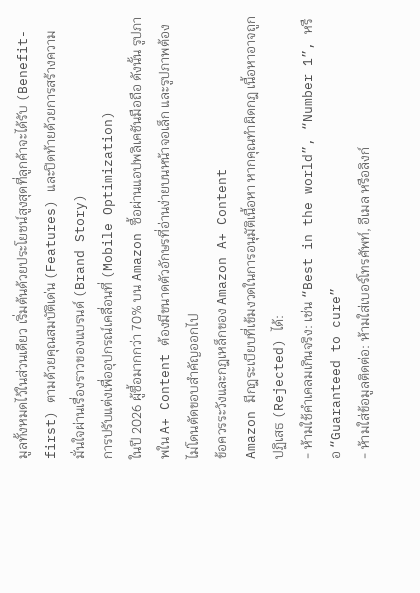มูลทั้งหมดไว้ในส่วนเดียว เริ่มต้นด้วยประโยชน์สูงสุดที่ลูกค้าจะได้รับ (Benefit-first) ตามด้วยคุณสมบัติเด่น (Features) และปิดท้ายด้วยการสร้างความมั่นใจผ่านเรื่องราวของแบรนด์ (Brand Story)
การปรับแต่งเพื่ออุปกรณ์เคลื่อนที่ (Mobile Optimization)
ในปี 2026 ผู้ซื้อมากกว่า 70% บน Amazon ซื้อผ่านแอปพลิเคชันมือถือ ดังนั้น รูปภาพใน A+ Content ต้องมีขนาดตัวอักษรที่อ่านง่ายบนหน้าจอเล็ก และรูปภาพต้องไม่โดนตัดขอบสำคัญออกไป
ข้อควรระวังและกฎเหล็กของ Amazon A+ Content
Amazon มีกฎระเบียบที่เข้มงวดในการอนุมัติเนื้อหา หากคุณทำผิดกฎ เนื้อหาอาจถูกปฏิเสธ (Rejected) ได้:
- ห้ามใช้คำเคลมเกินจริง: เช่น “Best in the world”, “Number 1”, หรือ “Guaranteed to cure”
- ห้ามใส่ข้อมูลติดต่อ: ห้ามใส่เบอร์โทรศัพท์, อีเมล หรือลิงก์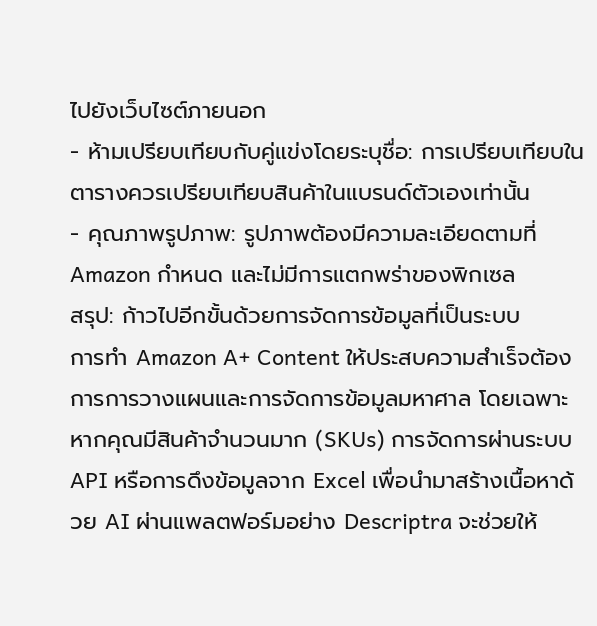ไปยังเว็บไซต์ภายนอก
- ห้ามเปรียบเทียบกับคู่แข่งโดยระบุชื่อ: การเปรียบเทียบในตารางควรเปรียบเทียบสินค้าในแบรนด์ตัวเองเท่านั้น
- คุณภาพรูปภาพ: รูปภาพต้องมีความละเอียดตามที่ Amazon กำหนด และไม่มีการแตกพร่าของพิกเซล
สรุป: ก้าวไปอีกขั้นด้วยการจัดการข้อมูลที่เป็นระบบ
การทำ Amazon A+ Content ให้ประสบความสำเร็จต้องการการวางแผนและการจัดการข้อมูลมหาศาล โดยเฉพาะหากคุณมีสินค้าจำนวนมาก (SKUs) การจัดการผ่านระบบ API หรือการดึงข้อมูลจาก Excel เพื่อนำมาสร้างเนื้อหาด้วย AI ผ่านแพลตฟอร์มอย่าง Descriptra จะช่วยให้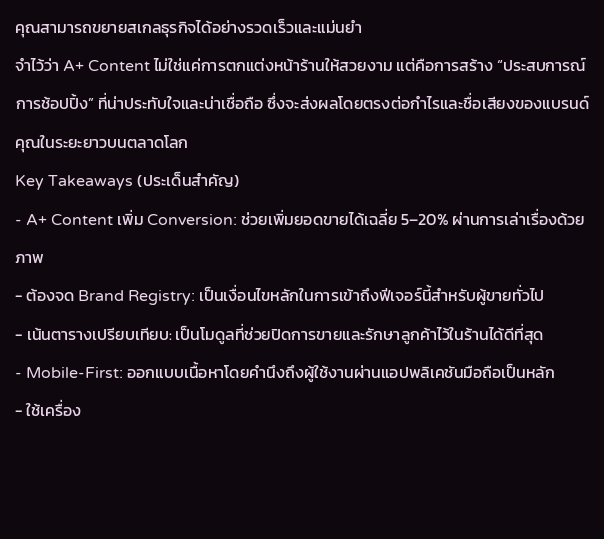คุณสามารถขยายสเกลธุรกิจได้อย่างรวดเร็วและแม่นยำ
จำไว้ว่า A+ Content ไม่ใช่แค่การตกแต่งหน้าร้านให้สวยงาม แต่คือการสร้าง “ประสบการณ์การช้อปปิ้ง” ที่น่าประทับใจและน่าเชื่อถือ ซึ่งจะส่งผลโดยตรงต่อกำไรและชื่อเสียงของแบรนด์คุณในระยะยาวบนตลาดโลก
Key Takeaways (ประเด็นสำคัญ)
- A+ Content เพิ่ม Conversion: ช่วยเพิ่มยอดขายได้เฉลี่ย 5–20% ผ่านการเล่าเรื่องด้วยภาพ
- ต้องจด Brand Registry: เป็นเงื่อนไขหลักในการเข้าถึงฟีเจอร์นี้สำหรับผู้ขายทั่วไป
- เน้นตารางเปรียบเทียบ: เป็นโมดูลที่ช่วยปิดการขายและรักษาลูกค้าไว้ในร้านได้ดีที่สุด
- Mobile-First: ออกแบบเนื้อหาโดยคำนึงถึงผู้ใช้งานผ่านแอปพลิเคชันมือถือเป็นหลัก
- ใช้เครื่อง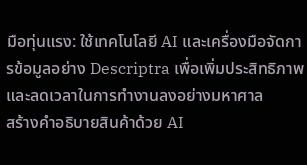มือทุ่นแรง: ใช้เทคโนโลยี AI และเครื่องมือจัดการข้อมูลอย่าง Descriptra เพื่อเพิ่มประสิทธิภาพและลดเวลาในการทำงานลงอย่างมหาศาล
สร้างคำอธิบายสินค้าด้วย AI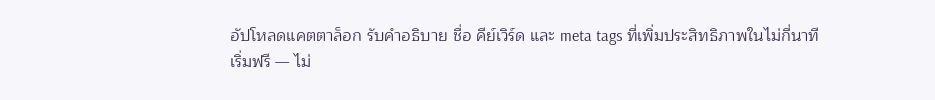อัปโหลดแคตตาล็อก รับคำอธิบาย ชื่อ คีย์เวิร์ด และ meta tags ที่เพิ่มประสิทธิภาพในไม่กี่นาที
เริ่มฟรี — ไม่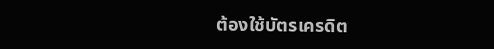ต้องใช้บัตรเครดิต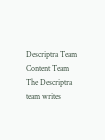Descriptra Team
Content Team
The Descriptra team writes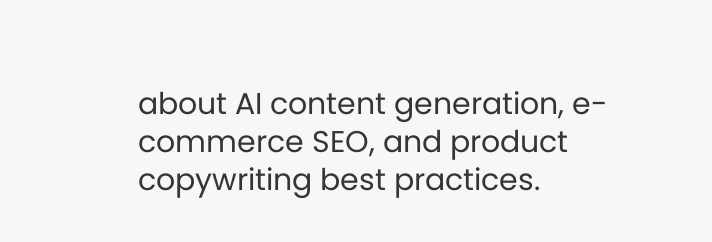about AI content generation, e-commerce SEO, and product copywriting best practices.